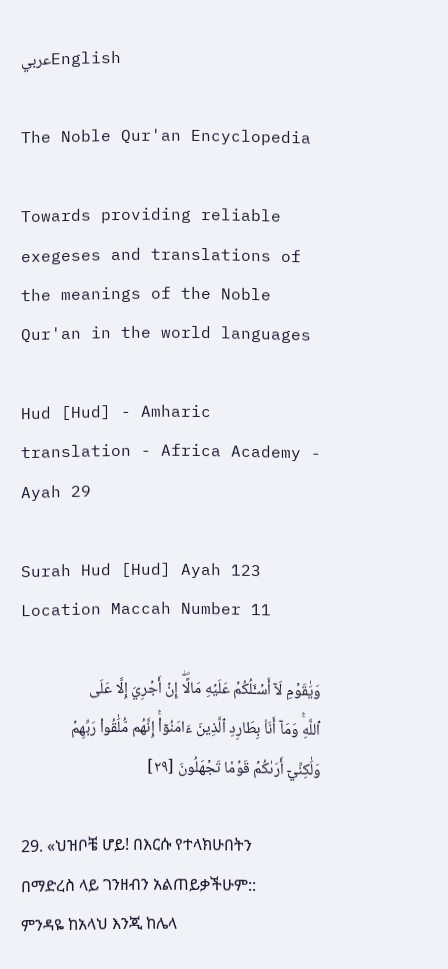عربيEnglish

The Noble Qur'an Encyclopedia

Towards providing reliable exegeses and translations of the meanings of the Noble Qur'an in the world languages

Hud [Hud] - Amharic translation - Africa Academy - Ayah 29

Surah Hud [Hud] Ayah 123 Location Maccah Number 11

وَيَٰقَوۡمِ لَآ أَسۡـَٔلُكُمۡ عَلَيۡهِ مَالًاۖ إِنۡ أَجۡرِيَ إِلَّا عَلَى ٱللَّهِۚ وَمَآ أَنَا۠ بِطَارِدِ ٱلَّذِينَ ءَامَنُوٓاْۚ إِنَّهُم مُّلَٰقُواْ رَبِّهِمۡ وَلَٰكِنِّيٓ أَرَىٰكُمۡ قَوۡمٗا تَجۡهَلُونَ [٢٩]

29. «ህዝቦቼ ሆይ! በእርሱ የተላክሁበትን በማድረስ ላይ ገንዘብን አልጠይቃችሁም:: ምንዳዬ ከአላህ እንጂ ከሌላ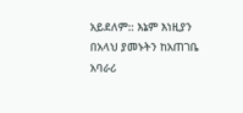አይደለም:: እኔም እነዚያን በአላህ ያመኑትን ከአጠገቤ አባራሪ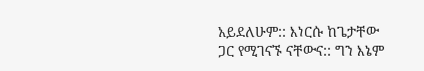አይደለሁም:: እነርሱ ከጌታቸው ጋር የሚገናኙ ናቸውና:: ግን እኔም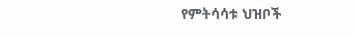የምትሳሳቱ ህዝቦች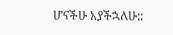ሆናችሁ አያችኋለሁ::